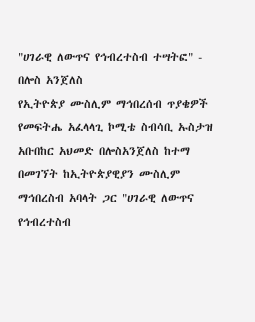"ሀገራዊ ለውጥና የኅብረተስብ ተሣትፎ" - በሎስ አንጀለስ
የኢትዮጵያ ሙስሊም ማኅበረሰብ ጥያቄዎች የመፍትሔ አፈላላጊ ኮሚቴ ስብሳቢ ኡስታዝ አቡበከር አህመድ በሎስአንጀለስ ከተማ በመገኘት ከኢትዮጵያዊያን ሙስሊም ማኅበረስብ አባላት ጋር "ሀገራዊ ለውጥና የኅብረተስብ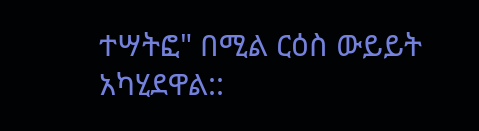ተሣትፎ" በሚል ርዕስ ውይይት አካሂደዋል::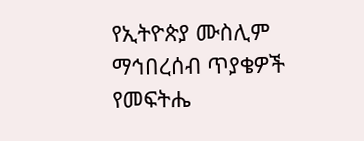የኢትዮጵያ ሙስሊም ማኅበረሰብ ጥያቄዎች የመፍትሔ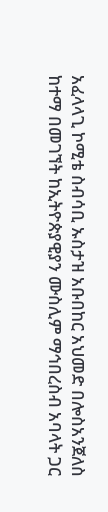አፈላላጊ ኮሚቴ ስብሳቢ ኡስታዝ አቡበከር አህመድ በሎስአንጀለስ ከተማ በመገኘት ከኢትዮጵያዊያን ሙስሊም ማኅበረስብ አባላት ጋር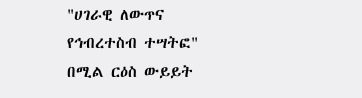"ሀገራዊ ለውጥና የኅብረተስብ ተሣትፎ" በሚል ርዕስ ውይይት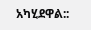አካሂደዋል::